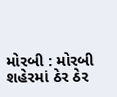મોરબી : મોરબી શહેરમાં ઠેર ઠેર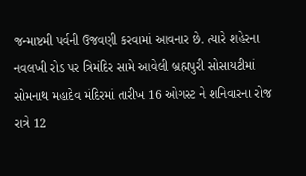જન્માષ્ટમી પર્વની ઉજવણી કરવામાં આવનાર છે. ત્યારે શહેરના નવલખી રોડ પર ત્રિમંદિર સામે આવેલી બ્રહ્મપુરી સોસાયટીમાં સોમનાથ મહાદેવ મંદિરમાં તારીખ 16 ઓગસ્ટ ને શનિવારના રોજ રાત્રે 12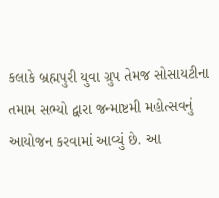કલાકે બ્રહ્મપુરી યુવા ગ્રુપ તેમજ સોસાયટીના તમામ સભ્યો દ્વારા જન્માષ્ટમી મહોત્સવનું આયોજન કરવામાં આવ્યું છે. આ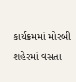કાર્યક્રમમાં મોરબી શહેરમાં વસતા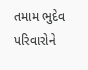તમામ ભુદેવ પરિવારોને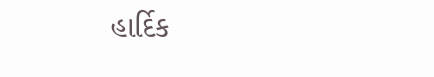હાર્દિક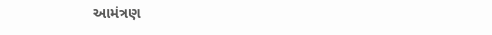આમંત્રણ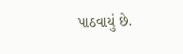પાઠવાયું છે.